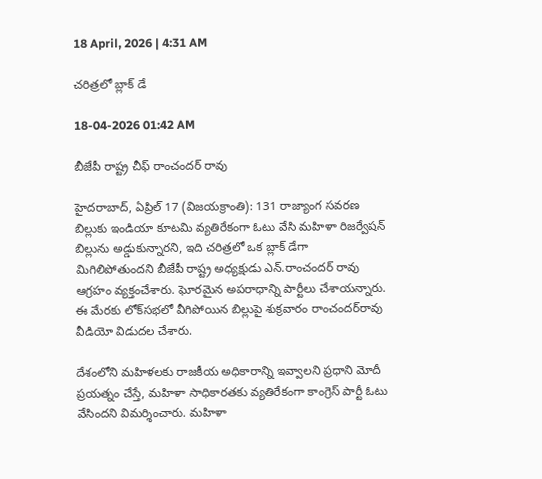18 April, 2026 | 4:31 AM

చరిత్రలో బ్లాక్ డే

18-04-2026 01:42 AM

బీజేపీ రాష్ట్ర చీఫ్ రాంచందర్ రావు

హైదరాబాద్, ఏప్రిల్ 17 (విజయక్రాంతి): 131 రాజ్యాంగ సవరణ బిల్లుకు ఇండియా కూటమి వ్యతిరేకంగా ఓటు వేసి మహిళా రిజర్వేషన్ బిల్లును అడ్డుకున్నారని, ఇది చరిత్రలో ఒక బ్లాక్ డేగా మిగిలిపోతుందని బీజేపీ రాష్ట్ర అధ్యక్షుడు ఎన్.రాంచందర్ రావు ఆగ్రహం వ్యక్తంచేశారు. ఘోరమైన అపరాధాన్ని పార్టీలు చేశాయన్నారు. ఈ మేరకు లోక్‌సభలో వీగిపోయిన బిల్లుపై శుక్రవారం రాంచందర్‌రావు వీడియో విడుదల చేశారు.

దేశంలోని మహిళలకు రాజకీయ అధికారాన్ని ఇవ్వాలని ప్రధాని మోదీ ప్రయత్నం చేస్తే, మహిళా సాధికారతకు వ్యతిరేకంగా కాంగ్రెస్ పార్టీ ఓటు వేసిందని విమర్శించారు. మహిళా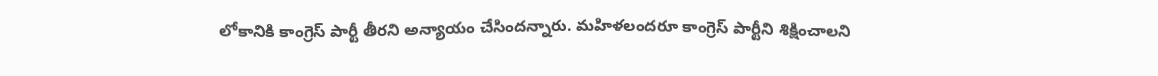లోకానికి కాంగ్రెస్ పార్టీ తీరని అన్యాయం చేసిందన్నారు. మహిళలందరూ కాంగ్రెస్ పార్టీని శిక్షించాలని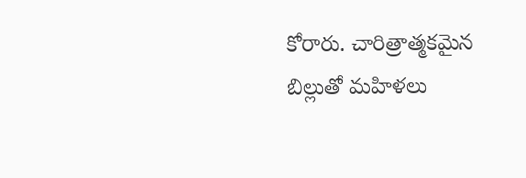కోరారు. చారిత్రాత్మకమైన బిల్లుతో మహిళలు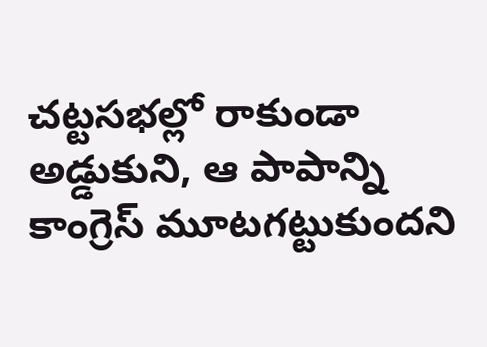చట్టసభల్లో రాకుండా అడ్డుకుని, ఆ పాపాన్ని కాంగ్రెస్ మూటగట్టుకుందని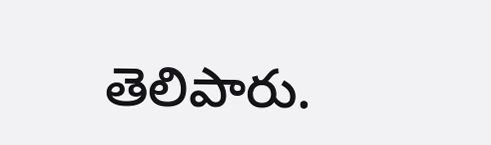తెలిపారు.